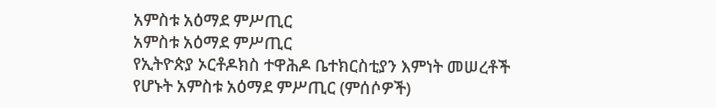አምስቱ አዕማደ ምሥጢር
አምስቱ አዕማደ ምሥጢር
የኢትዮጵያ ኦርቶዶክስ ተዋሕዶ ቤተክርስቲያን እምነት መሠረቶች የሆኑት አምስቱ አዕማደ ምሥጢር (ምሰሶዎች)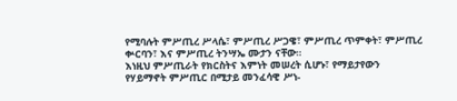የሚባሉት ምሥጢረ ሥላሴ፣ ምሥጢረ ሥጋዌ፣ ምሥጢረ ጥምቀት፣ ምሥጢረ ቍርባን፣ እና ምሥጢረ ትንሣኤ ሙታን ናቸው።
እነዚህ ምሥጢራት የክርስትና እምነት መሠረት ሲሆኑ፣ የማይታየውን የሃይማኖት ምሥጢር በሚታይ መንፈሳዊ ሥነ-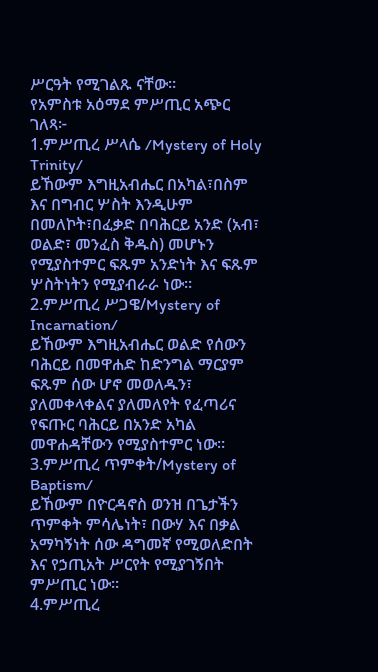ሥርዓት የሚገልጹ ናቸው።
የአምስቱ አዕማደ ምሥጢር አጭር ገለጻ፦
1.ምሥጢረ ሥላሴ /Mystery of Holy Trinity/
ይኸውም እግዚአብሔር በአካል፣በስም እና በግብር ሦስት እንዲሁም በመለኮት፣በፈቃድ በባሕርይ አንድ (አብ፣ ወልድ፣ መንፈስ ቅዱስ) መሆኑን የሚያስተምር ፍጹም አንድነት እና ፍጹም ሦስትነትን የሚያብራራ ነው።
2.ምሥጢረ ሥጋዌ/Mystery of Incarnation/
ይኸውም እግዚአብሔር ወልድ የሰውን ባሕርይ በመዋሐድ ከድንግል ማርያም ፍጹም ሰው ሆኖ መወለዱን፣ ያለመቀላቀልና ያለመለየት የፈጣሪና የፍጡር ባሕርይ በአንድ አካል መዋሐዳቸውን የሚያስተምር ነው።
3.ምሥጢረ ጥምቀት/Mystery of Baptism/
ይኸውም በዮርዳኖስ ወንዝ በጌታችን ጥምቀት ምሳሌነት፣ በውሃ እና በቃል አማካኝነት ሰው ዳግመኛ የሚወለድበት እና የኃጢአት ሥርየት የሚያገኝበት ምሥጢር ነው።
4.ምሥጢረ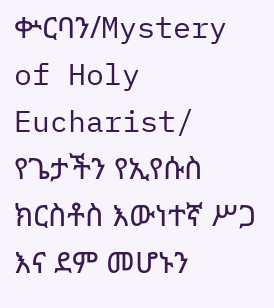ቍርባን/Mystery of Holy Eucharist/
የጌታችን የኢየሱስ ክርስቶስ እውነተኛ ሥጋ እና ደም መሆኑን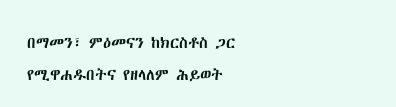በማመን፣ ምዕመናን ከክርስቶስ ጋር የሚዋሐዱበትና የዘላለም ሕይወት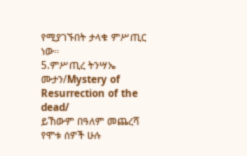የሚያገኙበት ታላቁ ምሥጢር ነው።
5.ምሥጢረ ትንሣኤ ሙታን/Mystery of Resurrection of the dead/
ይኸውም በዓለም መጨረሻ የሞቱ ሰዎች ሁሉ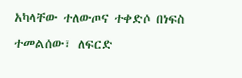አካላቸው ተለውጦና ተቀድሶ በነፍስ ተመልሰው፣ ለፍርድ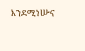እንደሚነሡና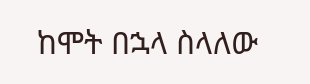ከሞት በኋላ ስላለው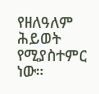የዘለዓለም ሕይወት የሚያስተምር ነው።